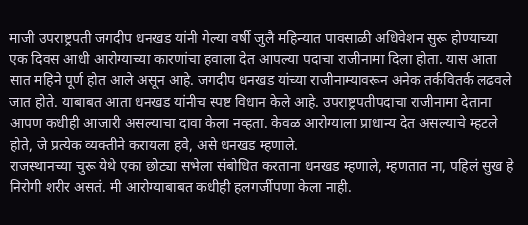माजी उपराष्ट्रपती जगदीप धनखड यांनी गेल्या वर्षी जुलै महिन्यात पावसाळी अधिवेशन सुरू होण्याच्या एक दिवस आधी आरोग्याच्या कारणांचा हवाला देत आपल्या पदाचा राजीनामा दिला होता. यास आता सात महिने पूर्ण होत आले असून आहे. जगदीप धनखड यांच्या राजीनाम्यावरून अनेक तर्कवितर्क लढवले जात होते. याबाबत आता धनखड यांनीच स्पष्ट विधान केले आहे. उपराष्ट्रपतीपदाचा राजीनामा देताना आपण कधीही आजारी असल्याचा दावा केला नव्हता. केवळ आरोग्याला प्राधान्य देत असल्याचे म्हटले होते, जे प्रत्येक व्यक्तीने करायला हवे, असे धनखड म्हणाले.
राजस्थानच्या चुरू येथे एका छोट्या सभेला संबोधित करताना धनखड म्हणाले, म्हणतात ना, पहिलं सुख हे निरोगी शरीर असतं. मी आरोग्याबाबत कधीही हलगर्जीपणा केला नाही.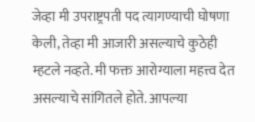जेव्हा मी उपराष्ट्रपती पद त्यागण्याची घोषणा केली, तेव्हा मी आजारी असल्याचे कुठेही म्हटले नव्हते. मी फक्त आरोग्याला महत्त्व देत असल्याचे सांगितले होते. आपल्या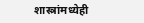शास्त्रांमध्येही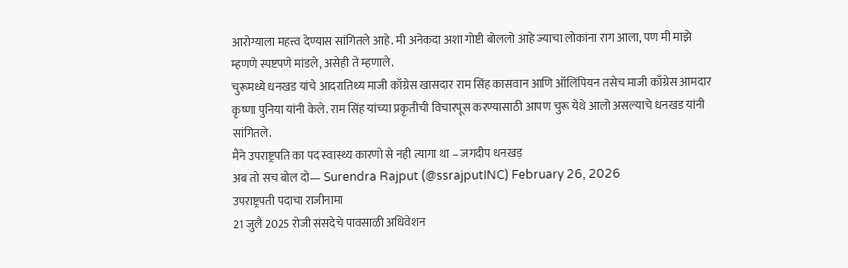आरोग्याला महत्त्व देण्यास सांगितले आहे. मी अनेकदा अशा गोष्टी बोललो आहे ज्याचा लोकांना राग आला, पण मी माझे म्हणणे स्पष्टपणे मांडले, असेही ते म्हणाले.
चुरूमध्ये धनखड यांचे आदरातिथ्य माजी काँग्रेस खासदार राम सिंह कासवान आणि ऑलिंपियन तसेच माजी काँग्रेस आमदार कृष्णा पुनिया यांनी केले. राम सिंह यांच्या प्रकृतीची विचारपूस करण्यासाठी आपण चुरू येथे आलो असल्याचे धनखड यांनी सांगितले.
मैंने उपराष्ट्रपति का पद स्वास्थ्य कारणो से नही त्यागा था – जगदीप धनखड़
अब तो सच बोल दो— Surendra Rajput (@ssrajputINC) February 26, 2026
उपराष्ट्रपती पदाचा राजीनामा
21 जुलै 2025 रोजी संसदेचे पावसाळी अधिवेशन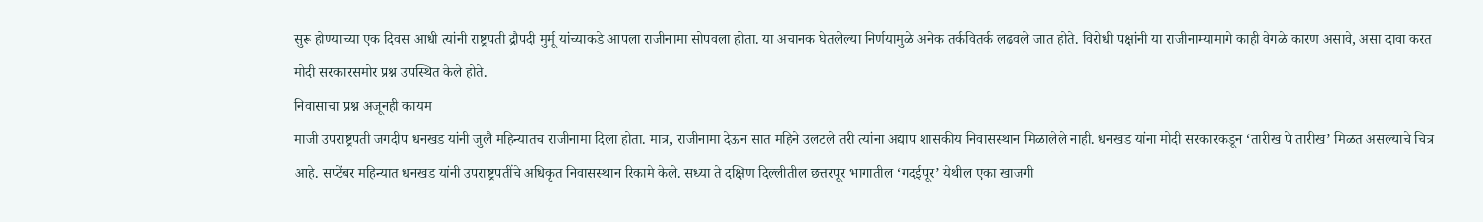सुरू होण्याच्या एक दिवस आधी त्यांनी राष्ट्रपती द्रौपदी मुर्मू यांच्याकडे आपला राजीनामा सोपवला होता. या अचानक घेतलेल्या निर्णयामुळे अनेक तर्कवितर्क लढवले जात होते. विरोधी पक्षांनी या राजीनाम्यामागे काही वेगळे कारण असावे, असा दावा करत मोदी सरकारसमोर प्रश्न उपस्थित केले होते.
निवासाचा प्रश्न अजूनही कायम
माजी उपराष्ट्रपती जगदीप धनखड यांनी जुलै महिन्यातच राजीनामा दिला होता. मात्र, राजीनामा देऊन सात महिने उलटले तरी त्यांना अद्याप शासकीय निवासस्थान मिळालेले नाही. धनखड यांना मोदी सरकारकडून ‘तारीख पे तारीख’ मिळत असल्याचे चित्र आहे. सप्टेंबर महिन्यात धनखड यांनी उपराष्ट्रपतींचे अधिकृत निवासस्थान रिकामे केले. सध्या ते दक्षिण दिल्लीतील छत्तरपूर भागातील ‘गदईपूर’ येथील एका खाजगी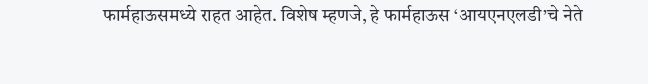फार्महाऊसमध्ये राहत आहेत. विशेष म्हणजे, हे फार्महाऊस ‘आयएनएलडी’चे नेते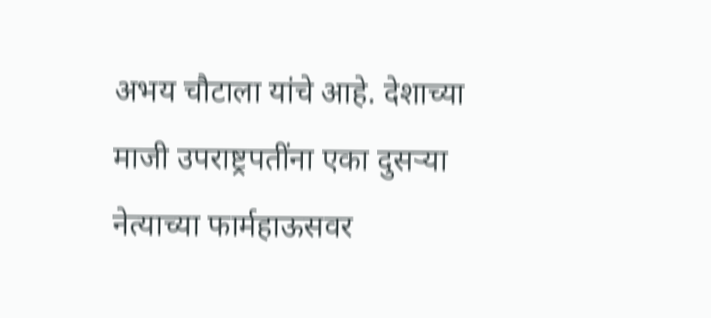अभय चौटाला यांचे आहे. देशाच्या माजी उपराष्ट्रपतींना एका दुसऱ्या नेत्याच्या फार्महाऊसवर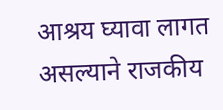आश्रय घ्यावा लागत असल्याने राजकीय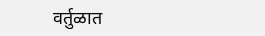वर्तुळात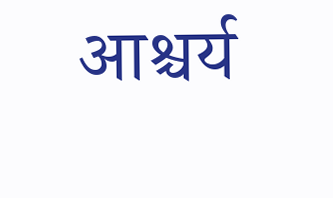आश्चर्य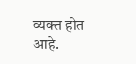व्यक्त होत आहे.